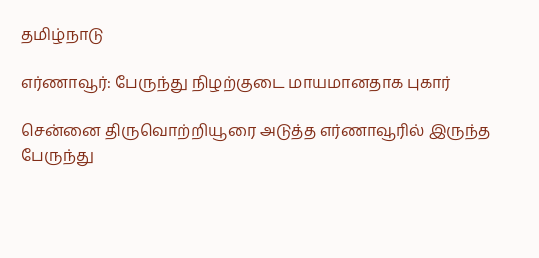தமிழ்நாடு

எர்ணாவூர்: பேருந்து நிழற்குடை மாயமானதாக புகார்

சென்னை திருவொற்றியூரை அடுத்த எர்ணாவூரில் இருந்த பேருந்து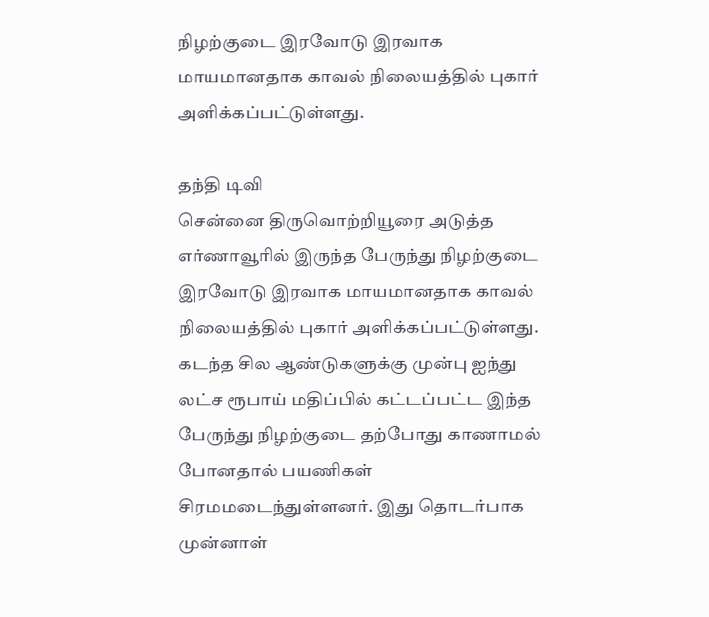நிழற்குடை இரவோடு இரவாக மாயமானதாக காவல் நிலையத்தில் புகார் அளிக்கப்பட்டுள்ளது.

தந்தி டிவி
சென்னை திருவொற்றியூரை அடுத்த எர்ணாவூரில் இருந்த பேருந்து நிழற்குடை இரவோடு இரவாக மாயமானதாக காவல் நிலையத்தில் புகார் அளிக்கப்பட்டுள்ளது. கடந்த சில ஆண்டுகளுக்கு முன்பு ஐந்து லட்ச ரூபாய் மதிப்பில் கட்டப்பட்ட இந்த பேருந்து நிழற்குடை தற்போது காணாமல் போனதால் பயணிகள் சிரமமடைந்துள்ளனர். இது தொடர்பாக முன்னாள்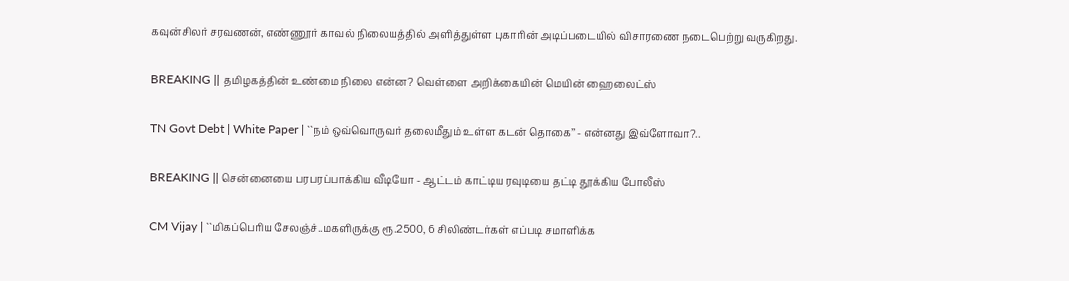கவுன்சிலர் சரவணன், எண்ணூர் காவல் நிலையத்தில் அளித்துள்ள புகாரின் அடிப்படையில் விசாரணை நடைபெற்று வருகிறது.

BREAKING || தமிழகத்தின் உண்மை நிலை என்ன? வெள்ளை அறிக்கையின் மெயின் ஹைலைட்ஸ்

TN Govt Debt | White Paper | ``நம் ஒவ்வொருவர் தலைமீதும் உள்ள கடன் தொகை’’ - என்னது இவ்ளோவா?..

BREAKING || சென்னையை பரபரப்பாக்கிய வீடியோ - ஆட்டம் காட்டிய ரவுடியை தட்டி தூக்கிய போலீஸ்

CM Vijay | ``மிகப்பெரிய சேலஞ்ச்..மகளிருக்கு ரூ.2500, 6 சிலிண்டர்கள் எப்படி சமாளிக்க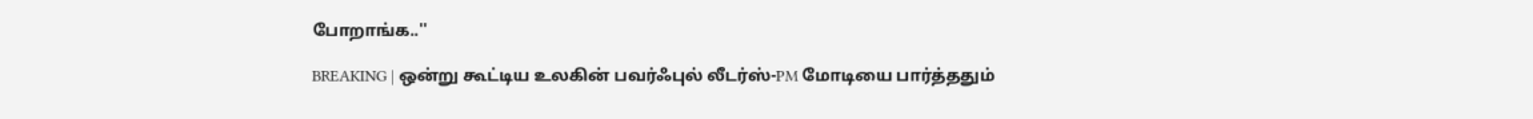போறாங்க..''

BREAKING | ஒன்று கூட்டிய உலகின் பவர்ஃபுல் லீடர்ஸ்-PM மோடியை பார்த்ததும்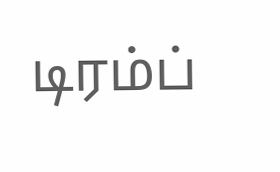டிரம்ப்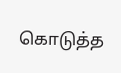கொடுத்த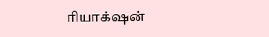ரியாக்‌ஷன்